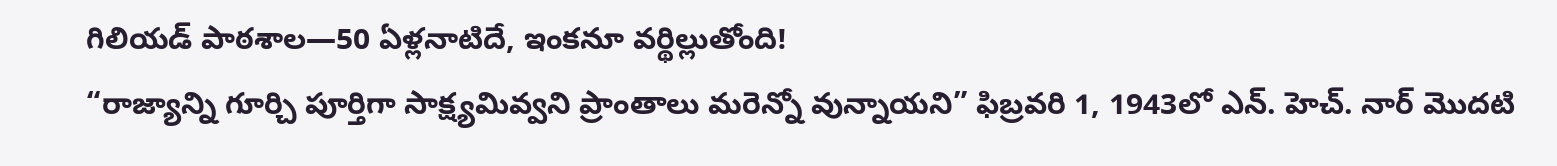గిలియడ్ పాఠశాల—50 ఏళ్లనాటిదే, ఇంకనూ వర్థిల్లుతోంది!
“రాజ్యాన్ని గూర్చి పూర్తిగా సాక్ష్యమివ్వని ప్రాంతాలు మరెన్నో వున్నాయని” ఫిబ్రవరి 1, 1943లో ఎన్. హెచ్. నార్ మొదటి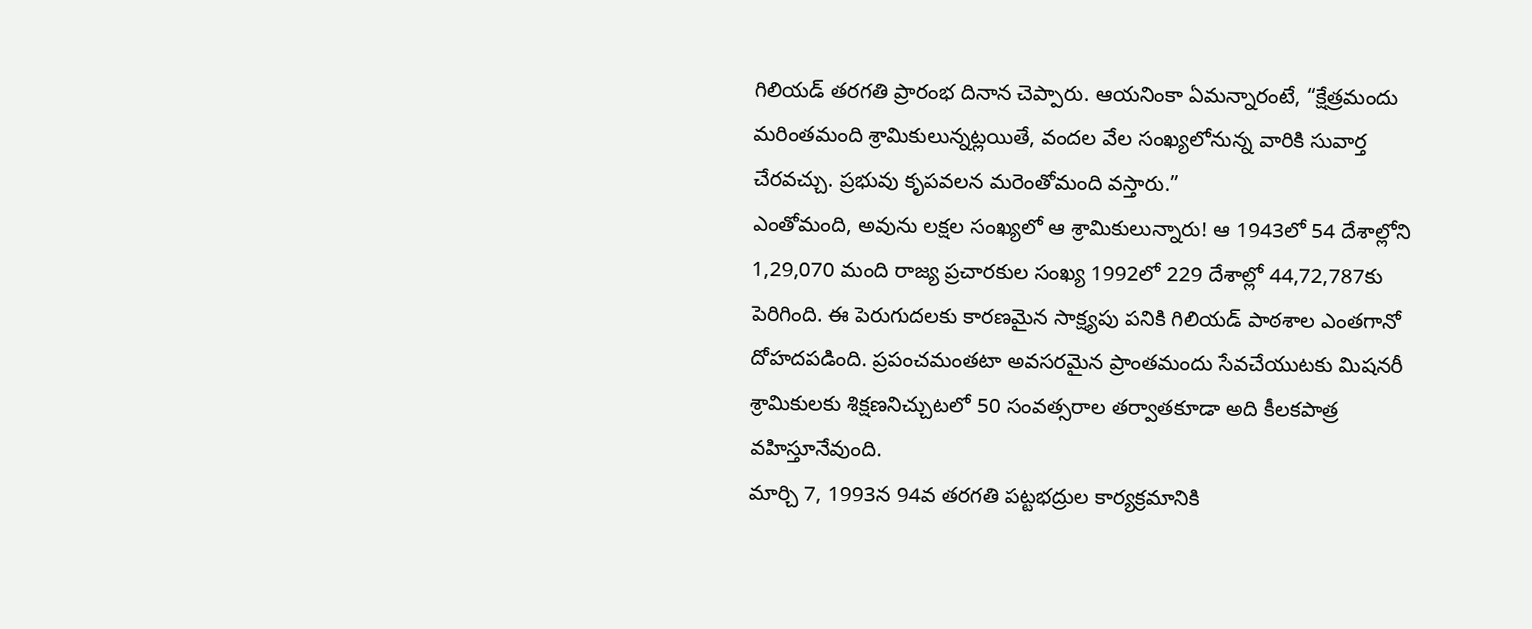గిలియడ్ తరగతి ప్రారంభ దినాన చెప్పారు. ఆయనింకా ఏమన్నారంటే, “క్షేత్రమందు మరింతమంది శ్రామికులున్నట్లయితే, వందల వేల సంఖ్యలోనున్న వారికి సువార్త చేరవచ్చు. ప్రభువు కృపవలన మరెంతోమంది వస్తారు.”
ఎంతోమంది, అవును లక్షల సంఖ్యలో ఆ శ్రామికులున్నారు! ఆ 1943లో 54 దేశాల్లోని 1,29,070 మంది రాజ్య ప్రచారకుల సంఖ్య 1992లో 229 దేశాల్లో 44,72,787కు పెరిగింది. ఈ పెరుగుదలకు కారణమైన సాక్ష్యపు పనికి గిలియడ్ పాఠశాల ఎంతగానో దోహదపడింది. ప్రపంచమంతటా అవసరమైన ప్రాంతమందు సేవచేయుటకు మిషనరీ శ్రామికులకు శిక్షణనిచ్చుటలో 50 సంవత్సరాల తర్వాతకూడా అది కీలకపాత్ర వహిస్తూనేవుంది.
మార్చి 7, 1993న 94వ తరగతి పట్టభద్రుల కార్యక్రమానికి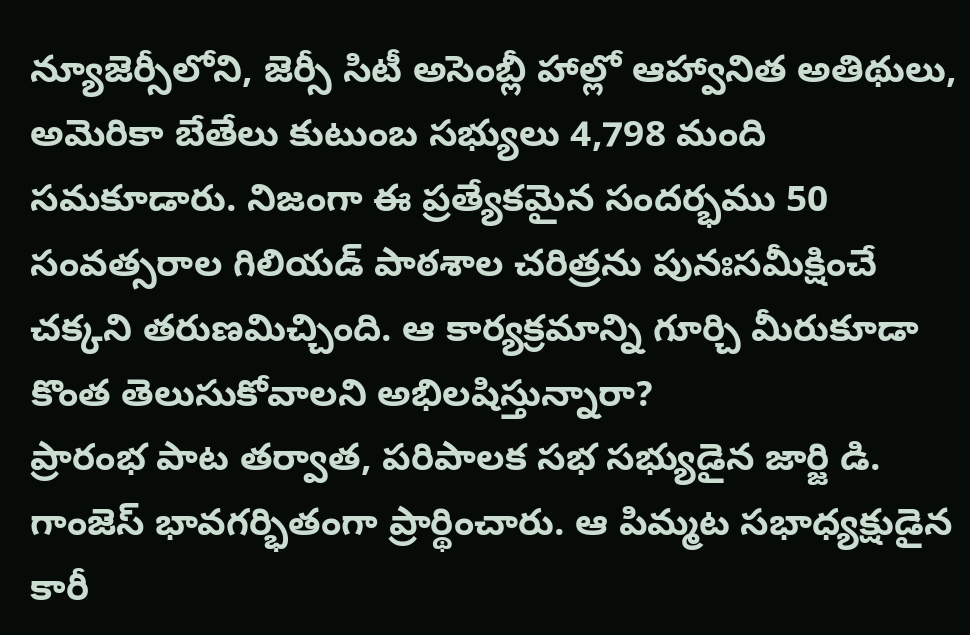న్యూజెర్సీలోని, జెర్సీ సిటీ అసెంబ్లీ హాల్లో ఆహ్వానిత అతిథులు, అమెరికా బేతేలు కుటుంబ సభ్యులు 4,798 మంది సమకూడారు. నిజంగా ఈ ప్రత్యేకమైన సందర్భము 50 సంవత్సరాల గిలియడ్ పాఠశాల చరిత్రను పునఃసమీక్షించే చక్కని తరుణమిచ్చింది. ఆ కార్యక్రమాన్ని గూర్చి మీరుకూడా కొంత తెలుసుకోవాలని అభిలషిస్తున్నారా?
ప్రారంభ పాట తర్వాత, పరిపాలక సభ సభ్యుడైన జార్జి డి. గాంజెస్ భావగర్భితంగా ప్రార్థించారు. ఆ పిమ్మట సభాధ్యక్షుడైన కారీ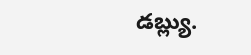డబ్ల్యు.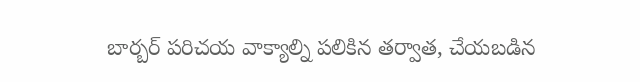బార్బర్ పరిచయ వాక్యాల్ని పలికిన తర్వాత, చేయబడిన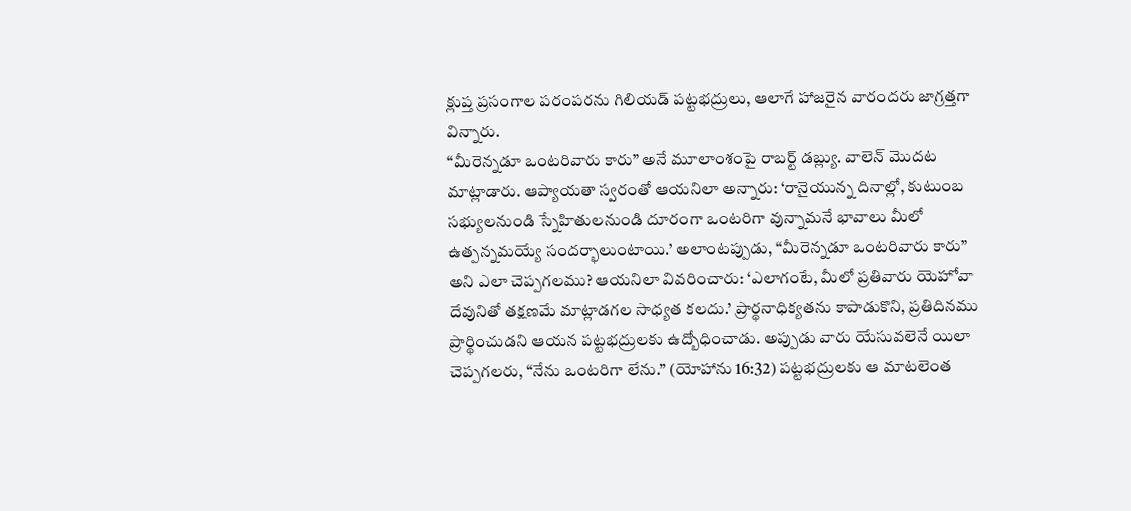క్లుప్త ప్రసంగాల పరంపరను గిలియడ్ పట్టభద్రులు, ఆలాగే హాజరైన వారందరు జాగ్రత్తగా విన్నారు.
“మీరెన్నడూ ఒంటరివారు కారు” అనే మూలాంశంపై రాబర్ట్ డబ్ల్యు. వాలెన్ మొదట మాట్లాడారు. ఆప్యాయతా స్వరంతో ఆయనిలా అన్నారు: ‘రానైయున్న దినాల్లో, కుటుంబ సభ్యులనుండి స్నేహితులనుండి దూరంగా ఒంటరిగా వున్నామనే భావాలు మీలో ఉత్పన్నమయ్యే సందర్భాలుంటాయి.’ అలాంటప్పుడు, “మీరెన్నడూ ఒంటరివారు కారు” అని ఎలా చెప్పగలము? ఆయనిలా వివరించారు: ‘ఎలాగంటే, మీలో ప్రతివారు యెహోవా దేవునితో తక్షణమే మాట్లాడగల సాధ్యత కలదు.’ ప్రార్థనాధిక్యతను కాపాడుకొని, ప్రతిదినము ప్రార్థించుడని ఆయన పట్టభద్రులకు ఉద్బోధించాడు. అప్పుడు వారు యేసువలెనే యిలా చెప్పగలరు, “నేను ఒంటరిగా లేను.” (యోహాను 16:32) పట్టభద్రులకు ఆ మాటలెంత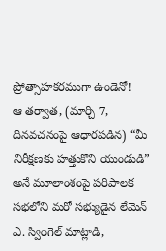ప్రోత్సాహకరముగా ఉండెనో!
ఆ తర్వాత, (మార్చి 7, దినవచనంపై ఆధారపడిన) “మీ నిరీక్షణకు హత్తుకొని యుండుడి” అనే మూలాంశంపై పరిపాలక సభలోని మరో సభ్యుడైన లేమెన్ ఎ. స్వింగెల్ మాట్లాడి,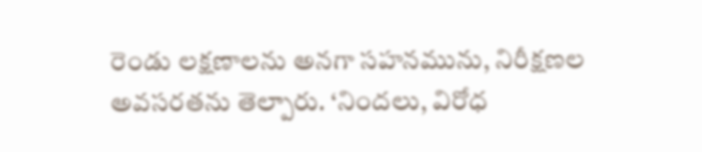రెండు లక్షణాలను అనగా సహనమును, నిరీక్షణల అవసరతను తెల్పారు. ‘నిందలు, విరోధ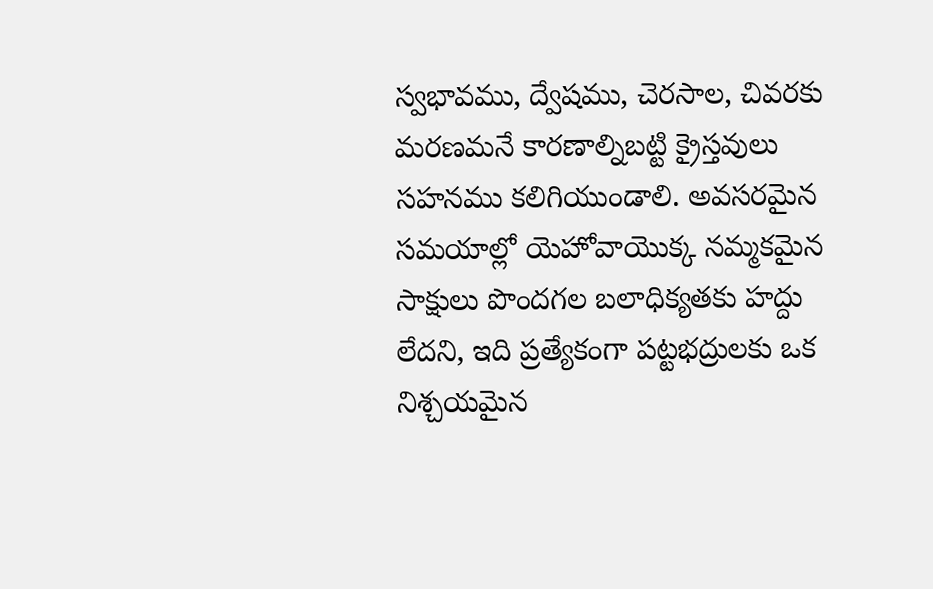స్వభావము, ద్వేషము, చెరసాల, చివరకు మరణమనే కారణాల్నిబట్టి క్రైస్తవులు సహనము కలిగియుండాలి. అవసరమైన సమయాల్లో యెహోవాయొక్క నమ్మకమైన సాక్షులు పొందగల బలాధిక్యతకు హద్దు లేదని, ఇది ప్రత్యేకంగా పట్టభద్రులకు ఒక నిశ్చయమైన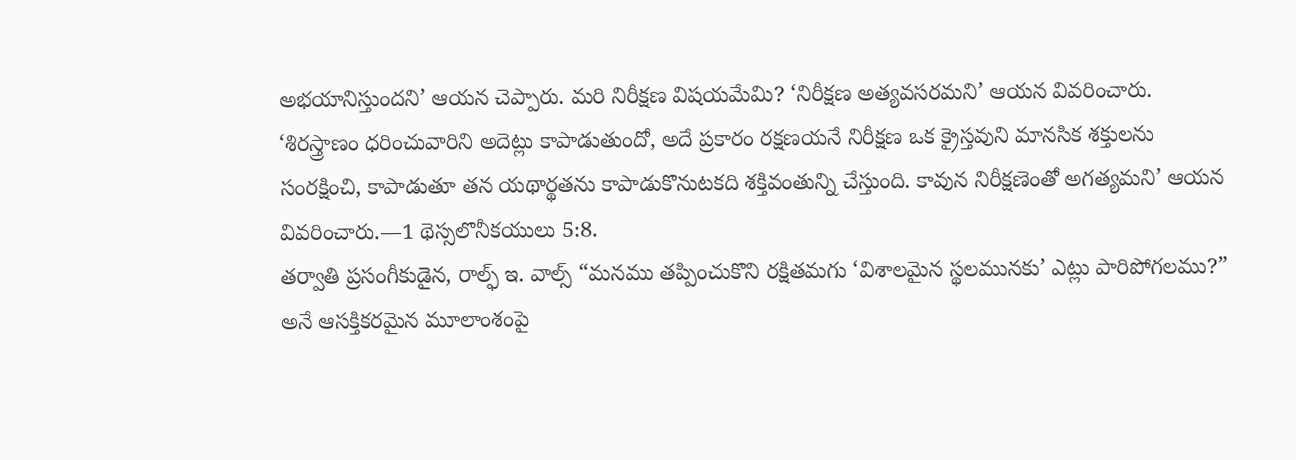అభయానిస్తుందని’ ఆయన చెప్పారు. మరి నిరీక్షణ విషయమేమి? ‘నిరీక్షణ అత్యవసరమని’ ఆయన వివరించారు. ‘శిరస్త్రాణం ధరించువారిని అదెట్లు కాపాడుతుందో, అదే ప్రకారం రక్షణయనే నిరీక్షణ ఒక క్రైస్తవుని మానసిక శక్తులను సంరక్షించి, కాపాడుతూ తన యథార్థతను కాపాడుకొనుటకది శక్తివంతున్ని చేస్తుంది. కావున నిరీక్షణెంతో అగత్యమని’ ఆయన వివరించారు.—1 థెస్సలొనీకయులు 5:8.
తర్వాతి ప్రసంగీకుడైన, రాల్ఫ్ ఇ. వాల్స్ “మనము తప్పించుకొని రక్షితమగు ‘విశాలమైన స్థలమునకు’ ఎట్లు పారిపోగలము?” అనే ఆసక్తికరమైన మూలాంశంపై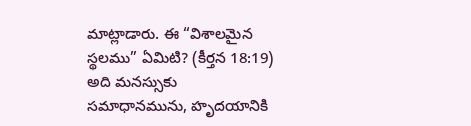మాట్లాడారు. ఈ “విశాలమైన స్థలము” ఏమిటి? (కీర్తన 18:19) అది మనస్సుకు సమాధానమును, హృదయానికి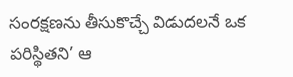సంరక్షణను తీసుకొచ్చే విడుదలనే ఒక పరిస్థితని’ ఆ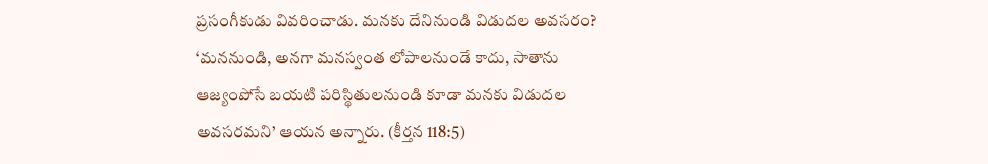ప్రసంగీకుడు వివరించాడు. మనకు దేనినుండి విడుదల అవసరం? ‘మననుండి, అనగా మనస్వంత లోపాలనుండే కాదు, సాతాను ఆజ్యంపోసే బయటి పరిస్థితులనుండి కూడా మనకు విడుదల అవసరమని’ ఆయన అన్నారు. (కీర్తన 118:5)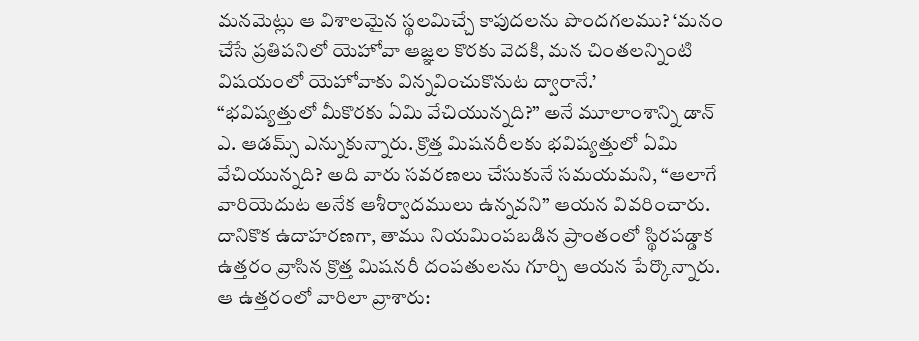మనమెట్లు ఆ విశాలమైన స్థలమిచ్చే కాపుదలను పొందగలము? ‘మనం చేసే ప్రతిపనిలో యెహోవా ఆజ్ఞల కొరకు వెదకి, మన చింతలన్నింటి విషయంలో యెహోవాకు విన్నవించుకొనుట ద్వారానే.’
“భవిష్యత్తులో మీకొరకు ఏమి వేచియున్నది?” అనే మూలాంశాన్ని డాన్ ఎ. ఆడమ్స్ ఎన్నుకున్నారు. క్రొత్త మిషనరీలకు భవిష్యత్తులో ఏమి వేచియున్నది? అది వారు సవరణలు చేసుకునే సమయమని, “ఆలాగే వారియెదుట అనేక ఆశీర్వాదములు ఉన్నవని” ఆయన వివరించారు. దానికొక ఉదాహరణగా, తాము నియమింపబడిన ప్రాంతంలో స్థిరపడ్డాక ఉత్తరం వ్రాసిన క్రొత్త మిషనరీ దంపతులను గూర్చి ఆయన పేర్కొన్నారు. ఆ ఉత్తరంలో వారిలా వ్రాశారు: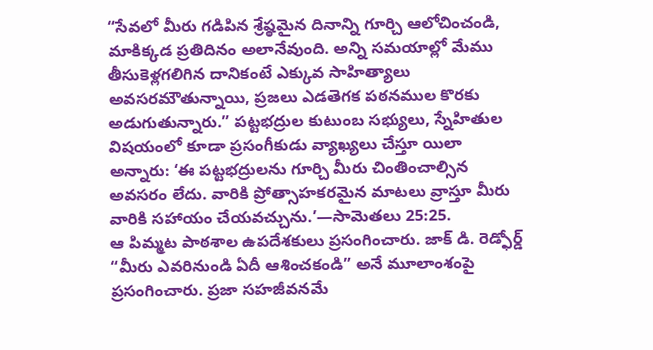“సేవలో మీరు గడిపిన శ్రేష్ఠమైన దినాన్ని గూర్చి ఆలోచించండి, మాకిక్కడ ప్రతిదినం అలానేవుంది. అన్ని సమయాల్లో మేము తీసుకెళ్లగలిగిన దానికంటే ఎక్కువ సాహిత్యాలు అవసరమౌతున్నాయి, ప్రజలు ఎడతెగక పఠనముల కొరకు అడుగుతున్నారు.” పట్టభద్రుల కుటుంబ సభ్యులు, స్నేహితుల విషయంలో కూడా ప్రసంగీకుడు వ్యాఖ్యలు చేస్తూ యిలా అన్నారు: ‘ఈ పట్టభద్రులను గూర్చి మీరు చింతించాల్సిన అవసరం లేదు. వారికి ప్రోత్సాహకరమైన మాటలు వ్రాస్తూ మీరు వారికి సహాయం చేయవచ్చును.’—సామెతలు 25:25.
ఆ పిమ్మట పాఠశాల ఉపదేశకులు ప్రసంగించారు. జాక్ డి. రెడ్ఫోర్డ్ “మీరు ఎవరినుండి ఏదీ ఆశించకండి” అనే మూలాంశంపై ప్రసంగించారు. ప్రజా సహజీవనమే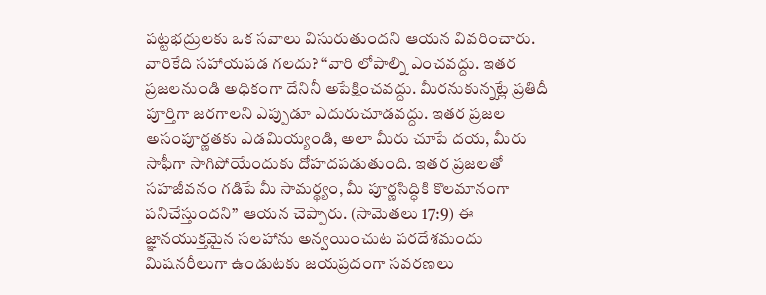పట్టభద్రులకు ఒక సవాలు విసురుతుందని ఆయన వివరించారు. వారికేది సహాయపడ గలదు? “వారి లోపాల్ని ఎంచవద్దు. ఇతర ప్రజలనుండి అధికంగా దేనినీ అపేక్షించవద్దు. మీరనుకున్నట్లే ప్రతిదీ పూర్తిగా జరగాలని ఎప్పుడూ ఎదురుచూడవద్దు. ఇతర ప్రజల అసంపూర్ణతకు ఎడమియ్యండి, అలా మీరు చూపే దయ, మీరు సాఫీగా సాగిపోయేందుకు దోహదపడుతుంది. ఇతర ప్రజలతో సహజీవనం గడిపే మీ సామర్థ్యం, మీ పూర్ణసిద్ధికి కొలమానంగా పనిచేస్తుందని” ఆయన చెప్పారు. (సామెతలు 17:9) ఈ జ్ఞానయుక్తమైన సలహాను అన్వయించుట పరదేశమందు మిషనరీలుగా ఉండుటకు జయప్రదంగా సవరణలు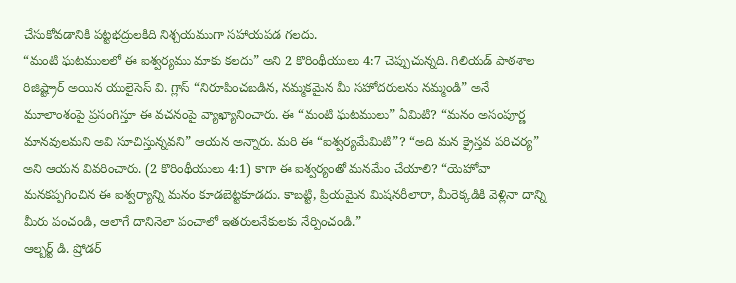చేసుకోవడానికి పట్టభద్రులకిది నిశ్చయముగా సహాయపడ గలదు.
“మంటి ఘటములలో ఈ ఐశ్వర్యము మాకు కలదు” అని 2 కొరింథీయులు 4:7 చెప్పుచున్నది. గిలియడ్ పాఠశాల రిజిష్ట్రార్ అయిన యులైసెస్ వి. గ్లాస్ “నిరూపించబడిన, నమ్మకమైన మీ సహోదరులను నమ్మండి” అనే మూలాంశంపై ప్రసంగిస్తూ ఈ వచనంపై వ్యాఖ్యానించారు. ఈ “మంటి ఘటములు” ఏమిటి? “మనం అసంపూర్ణ మానవులమని అవి సూచిస్తున్నవని” ఆయన అన్నారు. మరి ఈ “ఐశ్వర్యమేమిటి”? “అది మన క్రైస్తవ పరిచర్య” అని ఆయన వివరించారు. (2 కొరింథీయులు 4:1) కాగా ఈ ఐశ్వర్యంతో మనమేం చేయాలి? “యెహోవా మనకప్పగించిన ఈ ఐశ్వర్యాన్ని మనం కూడబెట్టకూడదు. కాబట్టి, ప్రియమైన మిషనరీలారా, మీరెక్కడికి వెళ్లినా దాన్ని మీరు పంచండి, ఆలాగే దానినెలా పంచాలో ఇతరులనేకులకు నేర్పించండి.”
ఆల్బర్ట్ డి. ష్రోడర్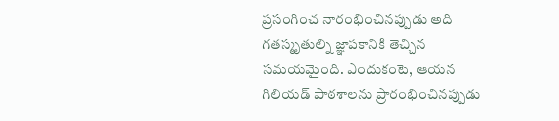ప్రసంగించ నారంభించినప్పుడు అది గతస్మృతుల్ని జ్ఞాపకానికి తెచ్చిన సమయమైంది. ఎందుకంటె, ఆయన గిలియడ్ పాఠశాలను ప్రారంభించినప్పుడు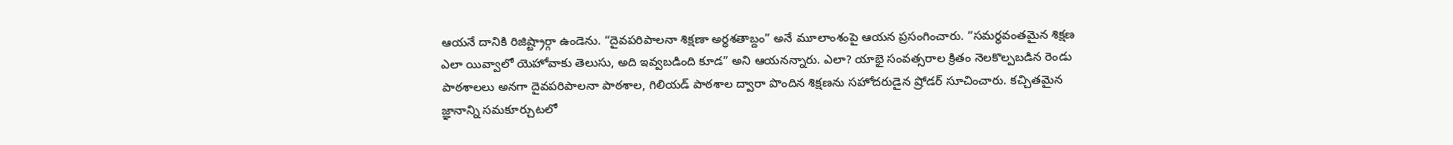ఆయనే దానికి రిజిష్ట్రార్గా ఉండెను. “దైవపరిపాలనా శిక్షణా అర్ధశతాబ్దం” అనే మూలాంశంపై ఆయన ప్రసంగించారు. “సమర్థవంతమైన శిక్షణ ఎలా యివ్వాలో యెహోవాకు తెలుసు, అది ఇవ్వబడింది కూడ” అని ఆయనన్నారు. ఎలా? యాభై సంవత్సరాల క్రితం నెలకొల్పబడిన రెండు పాఠశాలలు అనగా దైవపరిపాలనా పాఠశాల, గిలియడ్ పాఠశాల ద్వారా పొందిన శిక్షణను సహోదరుడైన ష్రోడర్ సూచించారు. కచ్చితమైన జ్ఞానాన్ని సమకూర్చుటలో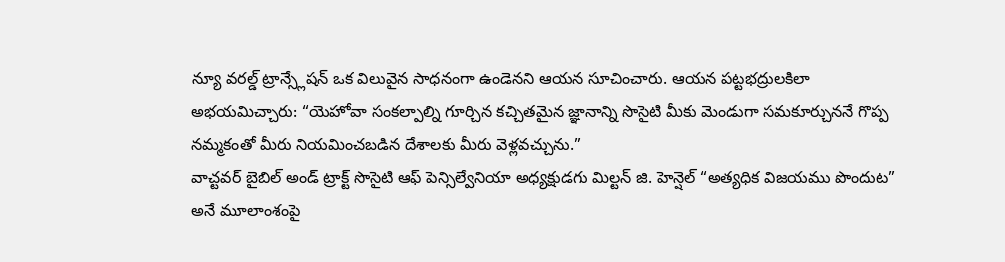న్యూ వరల్డ్ ట్రాన్స్లేషన్ ఒక విలువైన సాధనంగా ఉండెనని ఆయన సూచించారు. ఆయన పట్టభద్రులకిలా అభయమిచ్చారు: “యెహోవా సంకల్పాల్ని గూర్చిన కచ్చితమైన జ్ఞానాన్ని సొసైటి మీకు మెండుగా సమకూర్చుననే గొప్ప నమ్మకంతో మీరు నియమించబడిన దేశాలకు మీరు వెళ్లవచ్చును.”
వాచ్టవర్ బైబిల్ అండ్ ట్రాక్ట్ సొసైటి ఆఫ్ పెన్సిల్వేనియా అధ్యక్షుడగు మిల్టన్ జి. హెన్షెల్ “అత్యధిక విజయము పొందుట” అనే మూలాంశంపై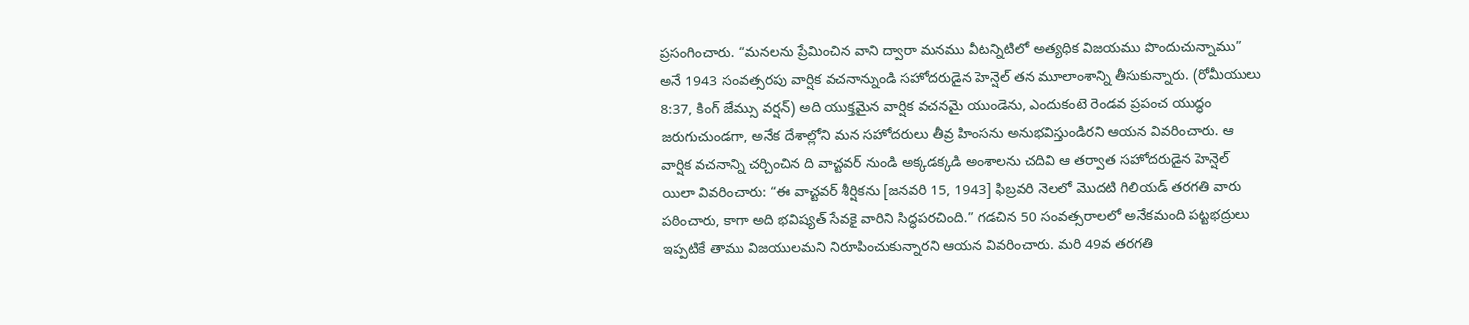ప్రసంగించారు. “మనలను ప్రేమించిన వాని ద్వారా మనము వీటన్నిటిలో అత్యధిక విజయము పొందుచున్నాము” అనే 1943 సంవత్సరపు వార్షిక వచనాన్నుండి సహోదరుడైన హెన్షెల్ తన మూలాంశాన్ని తీసుకున్నారు. (రోమీయులు 8:37, కింగ్ జేమ్సు వర్షన్) అది యుక్తమైన వార్షిక వచనమై యుండెను, ఎందుకంటె రెండవ ప్రపంచ యుద్ధం జరుగుచుండగా, అనేక దేశాల్లోని మన సహోదరులు తీవ్ర హింసను అనుభవిస్తుండిరని ఆయన వివరించారు. ఆ వార్షిక వచనాన్ని చర్చించిన ది వాచ్టవర్ నుండి అక్కడక్కడి అంశాలను చదివి ఆ తర్వాత సహోదరుడైన హెన్షెల్ యిలా వివరించారు: “ఈ వాచ్టవర్ శీర్షికను [జనవరి 15, 1943] ఫిబ్రవరి నెలలో మొదటి గిలియడ్ తరగతి వారు పఠించారు, కాగా అది భవిష్యత్ సేవకై వారిని సిద్ధపరచింది.” గడచిన 50 సంవత్సరాలలో అనేకమంది పట్టభద్రులు ఇప్పటికే తాము విజయులమని నిరూపించుకున్నారని ఆయన వివరించారు. మరి 49వ తరగతి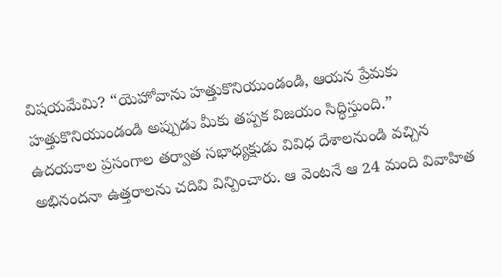విషయమేమి? “యెహోవాను హత్తుకొనియుండండి, ఆయన ప్రేమకు హత్తుకొనియుండండి అప్పుడు మీకు తప్పక విజయం సిద్ధిస్తుంది.”
ఉదయకాల ప్రసంగాల తర్వాత సభాధ్యక్షుడు వివిధ దేశాలనుండి వచ్చిన అభినందనా ఉత్తరాలను చదివి విన్పించారు. ఆ వెంటనే ఆ 24 మంది వివాహిత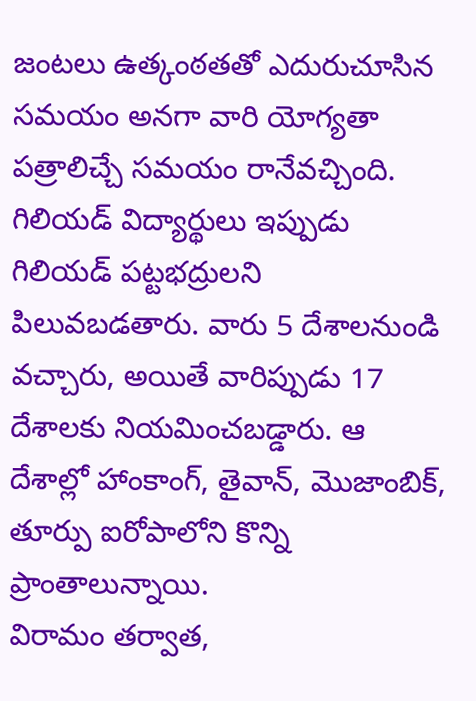జంటలు ఉత్కంఠతతో ఎదురుచూసిన సమయం అనగా వారి యోగ్యతా పత్రాలిచ్చే సమయం రానేవచ్చింది. గిలియడ్ విద్యార్థులు ఇప్పుడు గిలియడ్ పట్టభద్రులని పిలువబడతారు. వారు 5 దేశాలనుండి వచ్చారు, అయితే వారిప్పుడు 17 దేశాలకు నియమించబడ్డారు. ఆ దేశాల్లో హాంకాంగ్, తైవాన్, మొజాంబిక్, తూర్పు ఐరోపాలోని కొన్ని ప్రాంతాలున్నాయి.
విరామం తర్వాత,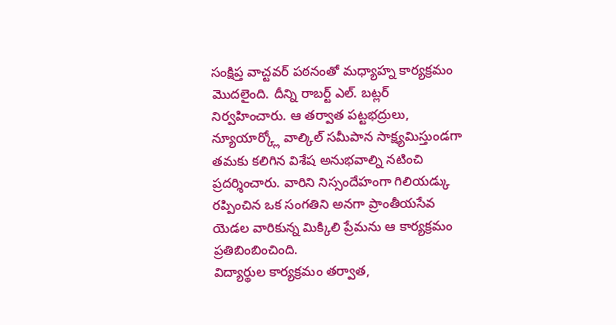సంక్షిప్త వాచ్టవర్ పఠనంతో మధ్యాహ్న కార్యక్రమం మొదలైంది. దీన్ని రాబర్ట్ ఎల్. బట్లర్ నిర్వహించారు. ఆ తర్వాత పట్టభద్రులు, న్యూయార్క్లో వాల్కిల్ సమీపాన సాక్ష్యమిస్తుండగా తమకు కలిగిన విశేష అనుభవాల్ని నటించి ప్రదర్శించారు. వారిని నిస్సందేహంగా గిలియడ్కు రప్పించిన ఒక సంగతిని అనగా ప్రాంతీయసేవ యెడల వారికున్న మిక్కిలి ప్రేమను ఆ కార్యక్రమం ప్రతిబింబించింది.
విద్యార్థుల కార్యక్రమం తర్వాత,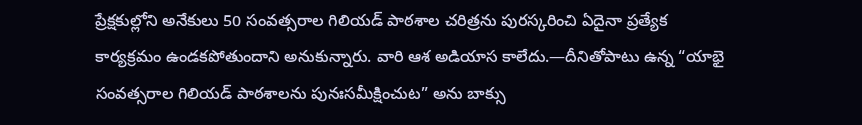ప్రేక్షకుల్లోని అనేకులు 50 సంవత్సరాల గిలియడ్ పాఠశాల చరిత్రను పురస్కరించి ఏదైనా ప్రత్యేక కార్యక్రమం ఉండకపోతుందాని అనుకున్నారు. వారి ఆశ అడియాస కాలేదు.—దీనితోపాటు ఉన్న “యాభై సంవత్సరాల గిలియడ్ పాఠశాలను పునఃసమీక్షించుట” అను బాక్సు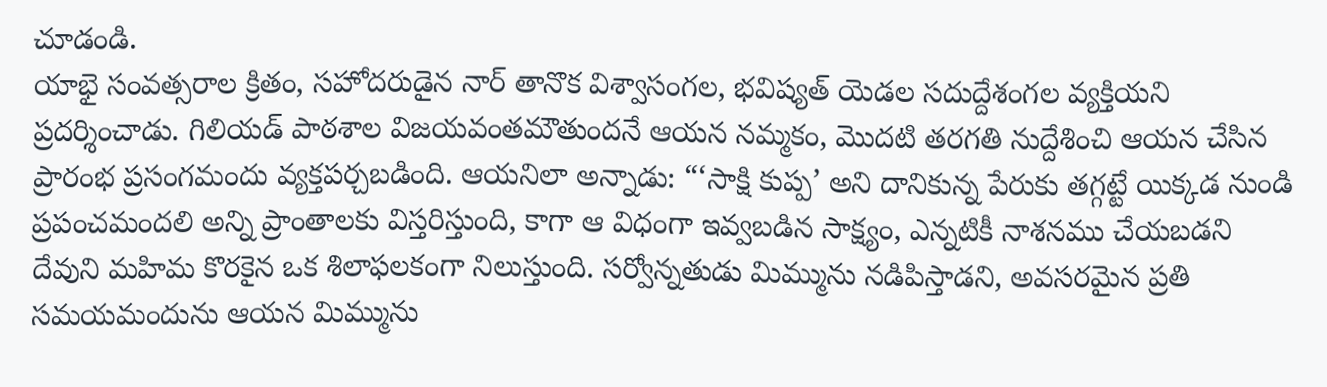చూడండి.
యాభై సంవత్సరాల క్రితం, సహోదరుడైన నార్ తానొక విశ్వాసంగల, భవిష్యత్ యెడల సదుద్దేశంగల వ్యక్తియని ప్రదర్శించాడు. గిలియడ్ పాఠశాల విజయవంతమౌతుందనే ఆయన నమ్మకం, మొదటి తరగతి నుద్దేశించి ఆయన చేసిన ప్రారంభ ప్రసంగమందు వ్యక్తపర్చబడింది. ఆయనిలా అన్నాడు: “‘సాక్షి కుప్ప’ అని దానికున్న పేరుకు తగ్గట్టే యిక్కడ నుండి ప్రపంచమందలి అన్ని ప్రాంతాలకు విస్తరిస్తుంది, కాగా ఆ విధంగా ఇవ్వబడిన సాక్ష్యం, ఎన్నటికీ నాశనము చేయబడని దేవుని మహిమ కొరకైన ఒక శిలాఫలకంగా నిలుస్తుంది. సర్వోన్నతుడు మిమ్మును నడిపిస్తాడని, అవసరమైన ప్రతి సమయమందును ఆయన మిమ్మును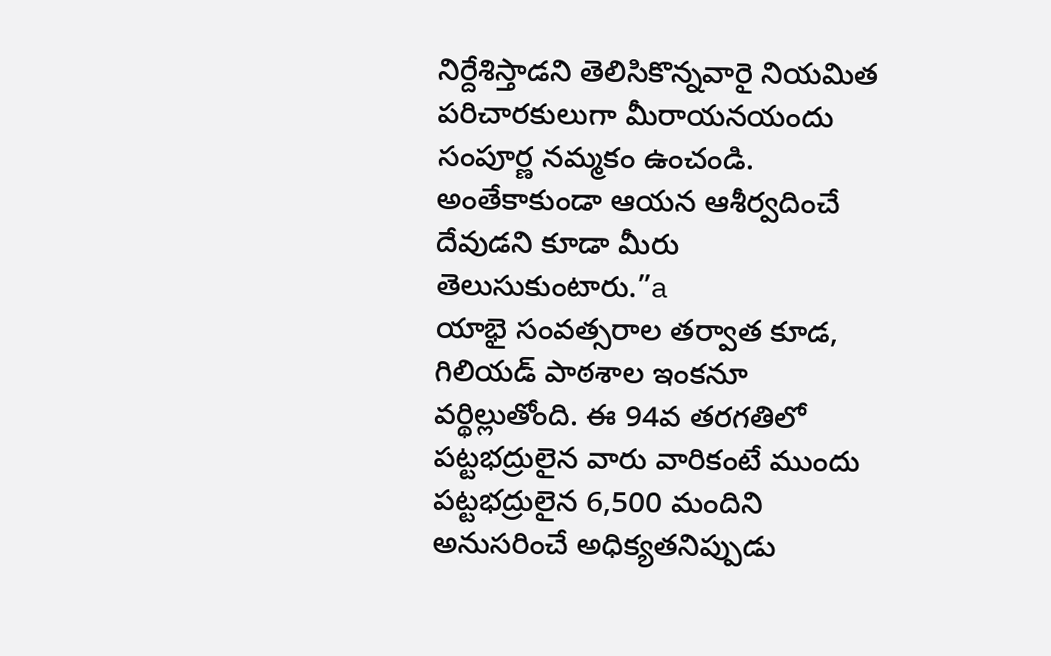నిర్దేశిస్తాడని తెలిసికొన్నవారై నియమిత పరిచారకులుగా మీరాయనయందు సంపూర్ణ నమ్మకం ఉంచండి. అంతేకాకుండా ఆయన ఆశీర్వదించే దేవుడని కూడా మీరు తెలుసుకుంటారు.”a
యాభై సంవత్సరాల తర్వాత కూడ, గిలియడ్ పాఠశాల ఇంకనూ వర్థిల్లుతోంది. ఈ 94వ తరగతిలో పట్టభద్రులైన వారు వారికంటే ముందు పట్టభద్రులైన 6,500 మందిని అనుసరించే అధిక్యతనిప్పుడు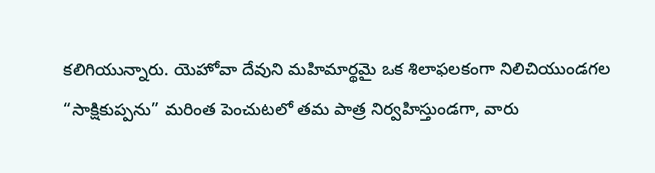కలిగియున్నారు. యెహోవా దేవుని మహిమార్థమై ఒక శిలాఫలకంగా నిలిచియుండగల “సాక్షికుప్పను” మరింత పెంచుటలో తమ పాత్ర నిర్వహిస్తుండగా, వారు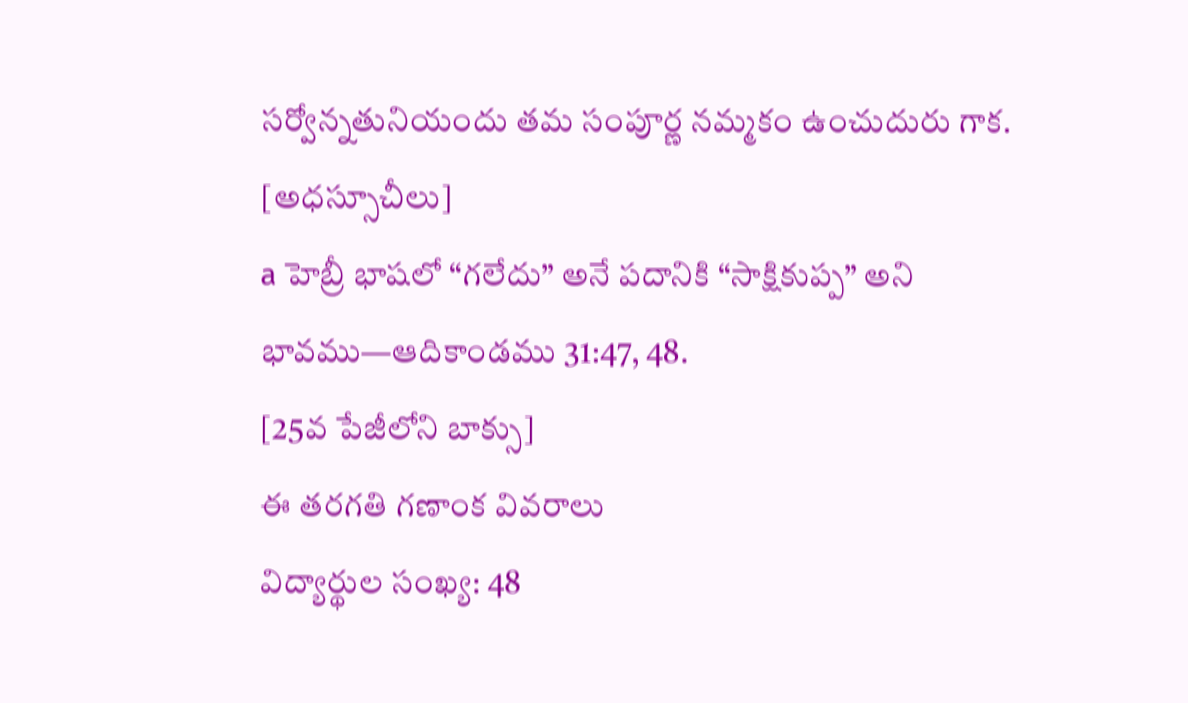సర్వోన్నతునియందు తమ సంపూర్ణ నమ్మకం ఉంచుదురు గాక.
[అధస్సూచీలు]
a హెబ్రీ భాషలో “గలేదు” అనే పదానికి “సాక్షికుప్ప” అని భావము—ఆదికాండము 31:47, 48.
[25వ పేజీలోని బాక్సు]
ఈ తరగతి గణాంక వివరాలు
విద్యార్థుల సంఖ్య: 48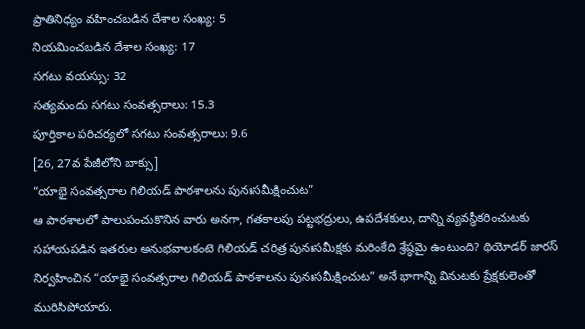ప్రాతినిధ్యం వహించబడిన దేశాల సంఖ్య: 5
నియమించబడిన దేశాల సంఖ్య: 17
సగటు వయస్సు: 32
సత్యమందు సగటు సంవత్సరాలు: 15.3
పూర్తికాల పరిచర్యలో సగటు సంవత్సరాలు: 9.6
[26, 27వ పేజీలోని బాక్సు]
“యాభై సంవత్సరాల గిలియడ్ పాఠశాలను పునఃసమీక్షించుట”
ఆ పాఠశాలలో పాలుపంచుకొనిన వారు అనగా, గతకాలపు పట్టభద్రులు, ఉపదేశకులు, దాన్ని వ్యవస్థీకరించుటకు సహాయపడిన ఇతరుల అనుభవాలకంటె గిలియడ్ చరిత్ర పునఃసమీక్షకు మరింకేది శ్రేష్ఠమై ఉంటుంది? థియోడర్ జారస్ నిర్వహించిన “యాభై సంవత్సరాల గిలియడ్ పాఠశాలను పునఃసమీక్షించుట” అనే భాగాన్ని వినుటకు ప్రేక్షకులెంతో మురిసిపోయారు.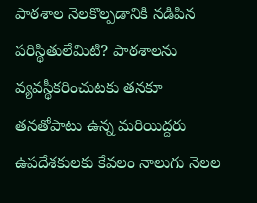పాఠశాల నెలకొల్పడానికి నడిపిన పరిస్థితులేమిటి? పాఠశాలను వ్యవస్థీకరించుటకు తనకూ తనతోపాటు ఉన్న మరియిద్దరు ఉపదేశకులకు కేవలం నాలుగు నెలల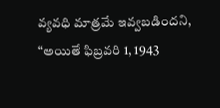వ్యవధి మాత్రమే ఇవ్వబడిందని, “అయితే ఫిబ్రవరి 1, 1943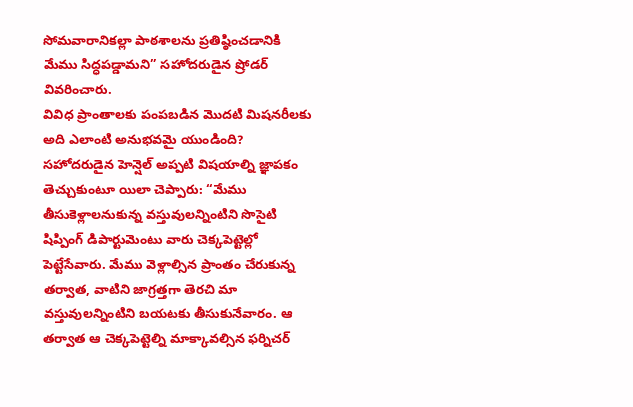సోమవారానికల్లా పాఠశాలను ప్రతిష్ఠించడానికి మేము సిద్ధపడ్డామని” సహోదరుడైన ష్రోడర్ వివరించారు.
వివిధ ప్రాంతాలకు పంపబడిన మొదటి మిషనరీలకు అది ఎలాంటి అనుభవమై యుండింది? సహోదరుడైన హెన్షెల్ అప్పటి విషయాల్ని జ్ఞాపకం తెచ్చుకుంటూ యిలా చెప్పారు: “మేము తీసుకెళ్లాలనుకున్న వస్తువులన్నింటిని సొసైటి షిప్పింగ్ డిపార్టుమెంటు వారు చెక్కపెట్టెల్లో పెట్టేసేవారు. మేము వెళ్లాల్సిన ప్రాంతం చేరుకున్న తర్వాత, వాటిని జాగ్రత్తగా తెరచి మా వస్తువులన్నింటిని బయటకు తీసుకునేవారం. ఆ తర్వాత ఆ చెక్కపెట్టెల్ని మాక్కావల్సిన ఫర్నిచర్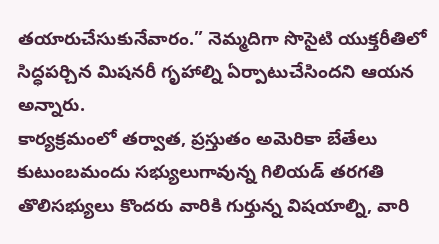తయారుచేసుకునేవారం.” నెమ్మదిగా సొసైటి యుక్తరీతిలో సిద్ధపర్చిన మిషనరీ గృహాల్ని ఏర్పాటుచేసిందని ఆయన అన్నారు.
కార్యక్రమంలో తర్వాత, ప్రస్తుతం అమెరికా బేతేలు కుటుంబమందు సభ్యులుగావున్న గిలియడ్ తరగతి తొలిసభ్యులు కొందరు వారికి గుర్తున్న విషయాల్ని, వారి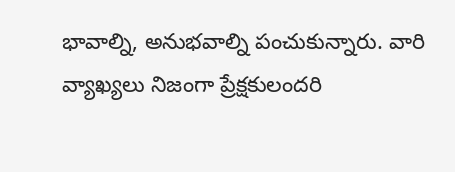భావాల్ని, అనుభవాల్ని పంచుకున్నారు. వారి వ్యాఖ్యలు నిజంగా ప్రేక్షకులందరి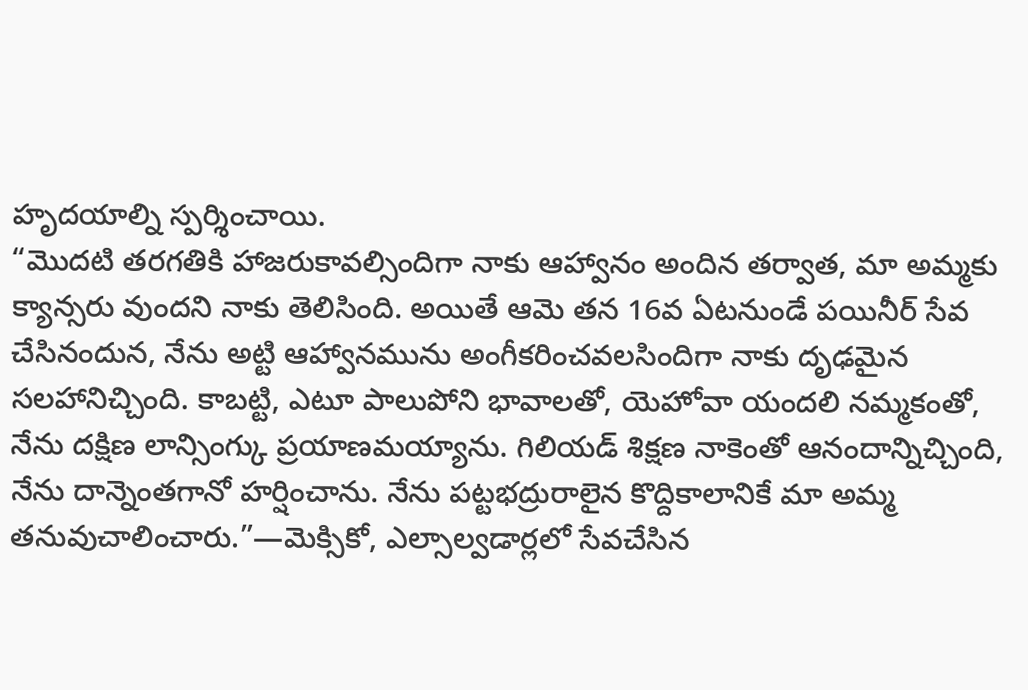హృదయాల్ని స్పర్శించాయి.
“మొదటి తరగతికి హాజరుకావల్సిందిగా నాకు ఆహ్వానం అందిన తర్వాత, మా అమ్మకు క్యాన్సరు వుందని నాకు తెలిసింది. అయితే ఆమె తన 16వ ఏటనుండే పయినీర్ సేవ చేసినందున, నేను అట్టి ఆహ్వానమును అంగీకరించవలసిందిగా నాకు దృఢమైన సలహానిచ్చింది. కాబట్టి, ఎటూ పాలుపోని భావాలతో, యెహోవా యందలి నమ్మకంతో, నేను దక్షిణ లాన్సింగ్కు ప్రయాణమయ్యాను. గిలియడ్ శిక్షణ నాకెంతో ఆనందాన్నిచ్చింది, నేను దాన్నెంతగానో హర్షించాను. నేను పట్టభద్రురాలైన కొద్దికాలానికే మా అమ్మ తనువుచాలించారు.”—మెక్సికో, ఎల్సాల్వడార్లలో సేవచేసిన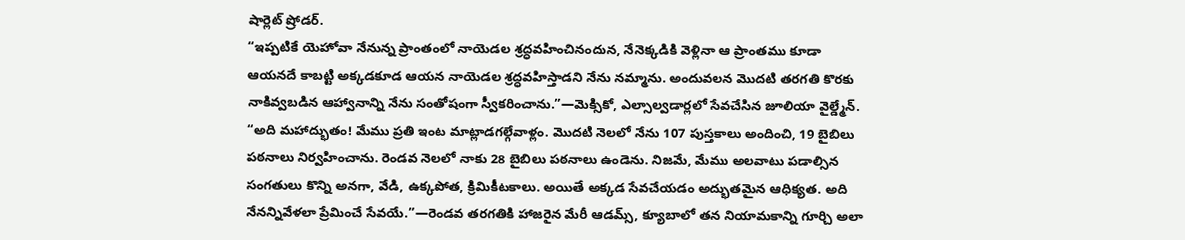షార్లెట్ ష్రోడర్.
“ఇప్పటికే యెహోవా నేనున్న ప్రాంతంలో నాయెడల శ్రద్ధవహించినందున, నేనెక్కడికి వెళ్లినా ఆ ప్రాంతము కూడా ఆయనదే కాబట్టి అక్కడకూడ ఆయన నాయెడల శ్రద్ధవహిస్తాడని నేను నమ్మాను. అందువలన మొదటి తరగతి కొరకు నాకివ్వబడిన ఆహ్వానాన్ని నేను సంతోషంగా స్వీకరించాను.”—మెక్సికో, ఎల్సాల్వడార్లలో సేవచేసిన జూలియా వైల్డ్మేన్.
“అది మహాద్భుతం! మేము ప్రతి ఇంట మాట్లాడగల్గేవాళ్లం. మొదటి నెలలో నేను 107 పుస్తకాలు అందించి, 19 బైబిలు పఠనాలు నిర్వహించాను. రెండవ నెలలో నాకు 28 బైబిలు పఠనాలు ఉండెను. నిజమే, మేము అలవాటు పడాల్సిన సంగతులు కొన్ని అనగా, వేడి, ఉక్కపోత, క్రిమికీటకాలు. అయితే అక్కడ సేవచేయడం అద్భుతమైన ఆధిక్యత. అది నేనన్నివేళలా ప్రేమించే సేవయే.”—రెండవ తరగతికి హాజరైన మేరీ ఆడమ్స్, క్యూబాలో తన నియామకాన్ని గూర్చి అలా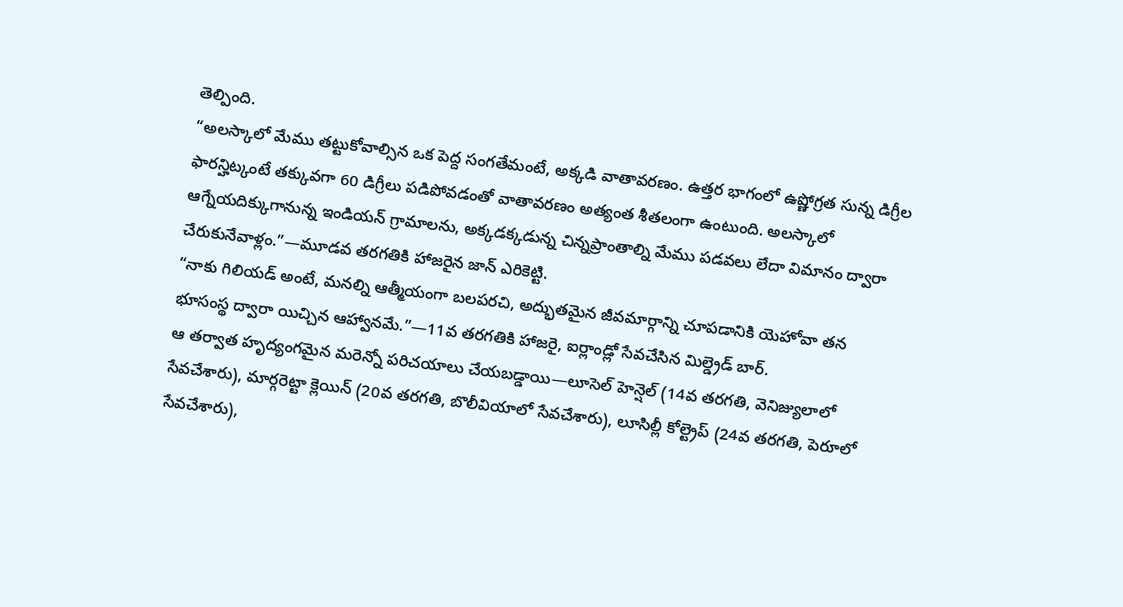తెల్పింది.
“అలస్కాలో మేము తట్టుకోవాల్సిన ఒక పెద్ద సంగతేమంటే, అక్కడి వాతావరణం. ఉత్తర భాగంలో ఉష్ణోగ్రత సున్న డిగ్రీల ఫారన్హిట్కంటే తక్కువగా 60 డిగ్రీలు పడిపోవడంతో వాతావరణం అత్యంత శీతలంగా ఉంటుంది. అలస్కాలో ఆగ్నేయదిక్కుగానున్న ఇండియన్ గ్రామాలను, అక్కడక్కడున్న చిన్నప్రాంతాల్ని మేము పడవలు లేదా విమానం ద్వారా చేరుకునేవాళ్లం.”—మూడవ తరగతికి హాజరైన జాన్ ఎరికెట్టి.
“నాకు గిలియడ్ అంటే, మనల్ని ఆత్మీయంగా బలపరచి, అద్భుతమైన జీవమార్గాన్ని చూపడానికి యెహోవా తన భూసంస్థ ద్వారా యిచ్చిన ఆహ్వానమే.”—11వ తరగతికి హాజరై, ఐర్లాండ్లో సేవచేసిన మిల్డ్రెడ్ బార్.
ఆ తర్వాత హృద్యంగమైన మరెన్నో పరిచయాలు చేయబడ్డాయి—లూసెల్ హెన్షెల్ (14వ తరగతి, వెనిజ్యులాలో సేవచేశారు), మార్గరెట్టా క్లెయిన్ (20వ తరగతి, బొలీవియాలో సేవచేశారు), లూసిల్లీ కోల్ట్రెప్ (24వ తరగతి, పెరూలో సేవచేశారు),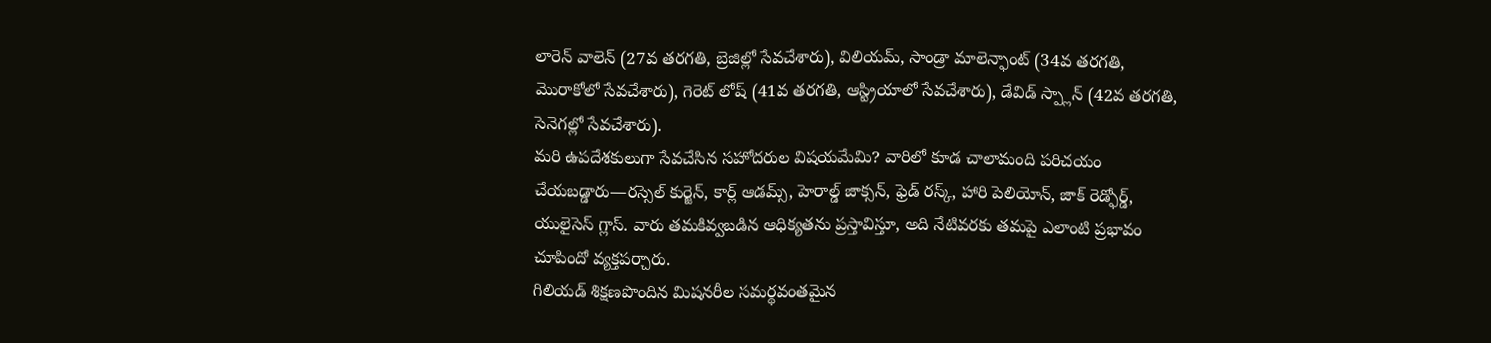లారెన్ వాలెన్ (27వ తరగతి, బ్రెజిల్లో సేవచేశారు), విలియమ్, సాండ్రా మాలెన్ఫాంట్ (34వ తరగతి, మొరాకోలో సేవచేశారు), గెరెట్ లోష్ (41వ తరగతి, ఆస్ట్రియాలో సేవచేశారు), డేవిడ్ స్ప్లాన్ (42వ తరగతి, సెనెగల్లో సేవచేశారు).
మరి ఉపదేశకులుగా సేవచేసిన సహోదరుల విషయమేమి? వారిలో కూడ చాలామంది పరిచయం చేయబడ్డారు—రస్సెల్ కుర్జెన్, కార్ల్ ఆడమ్స్, హెరాల్డ్ జాక్సన్, ఫ్రెడ్ రస్క్, హారి పెలియోన్, జాక్ రెడ్ఫోర్డ్, యులైసెస్ గ్లాస్. వారు తమకివ్వబడిన ఆధిక్యతను ప్రస్తావిస్తూ, అది నేటివరకు తమపై ఎలాంటి ప్రభావం చూపిందో వ్యక్తపర్చారు.
గిలియడ్ శిక్షణపొందిన మిషనరీల సమర్థవంతమైన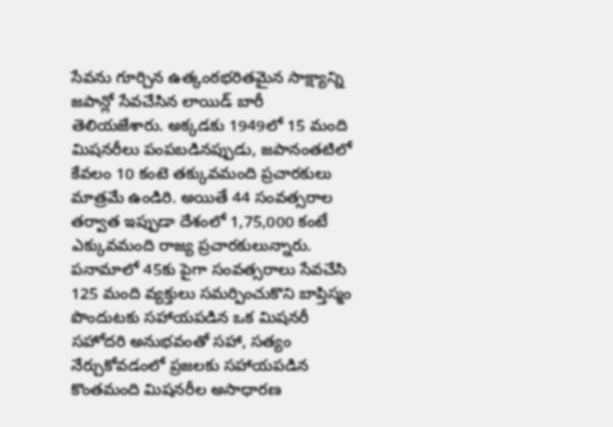సేవను గూర్చిన ఉత్కంఠభరితమైన సాక్ష్యాన్ని జపాన్లో సేవచేసిన లాయిడ్ బారీ తెలియజేశారు. అక్కడకు 1949లో 15 మంది మిషనరీలు పంపబడినప్పుడు, జపానంతటిలో కేవలం 10 కంటె తక్కువమంది ప్రచారకులు మాత్రమే ఉండిరి. అయితే 44 సంవత్సరాల తర్వాత ఇప్పుడా దేశంలో 1,75,000 కంటే ఎక్కువమంది రాజ్య ప్రచారకులున్నారు. పనామాలో 45కు పైగా సంవత్సరాలు సేవచేసి 125 మంది వ్యక్తులు సమర్పించుకొని బాప్తిస్మం పొందుటకు సహాయపడిన ఒక మిషనరీ సహోదరి అనుభవంతో సహా, సత్యం నేర్చుకోవడంలో ప్రజలకు సహాయపడిన కొంతమంది మిషనరీల అసాధారణ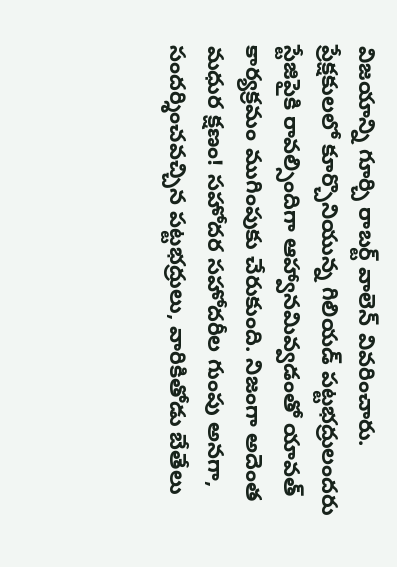విజయాన్ని గూర్చి రాబర్ట్ వాలెన్ వివరించారు.
ప్రేక్షకులలో కూర్చొనియున్న గిలియడ్ పట్టభద్రులందరు స్టేజిపైకి రావల్సిందిగా ఆహ్వానమివ్వడంతో యావత్ కార్యక్రమం ముగింపుకు చేరుకుంది. నిజంగా అదెంత మధుర క్షణం! సహోదర సహోదరీల గుంపు అనగా, సందర్శించవచ్చిన పట్టభద్రులు, వారికితోడు బేతేలు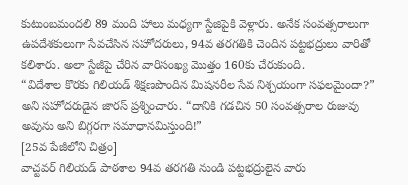కుటుంబమందలి 89 మంది హాలు మధ్యగా స్టేజిపైకి వెళ్లారు. అనేక సంవత్సరాలుగా ఉపదేశకులుగా సేవచేసిన సహోదరులు, 94వ తరగతికి చెందిన పట్టభద్రులు వారితో కలిశారు. అలా స్టేజీపై చేరిన వారిసంఖ్య మొత్తం 160కు చేరుకుంది.
“విదేశాల కొరకు గిలియడ్ శిక్షణపొందిన మిషనరీల సేవ నిశ్చయంగా సఫలమైందా?” అని సహోదరుడైన జారస్ ప్రశ్నించారు. “దానికి గడచిన 50 సంవత్సరాల రుజువు అవును అని బిగ్గరగా సమాధానమిస్తుంది!”
[25వ పేజీలోని చిత్రం]
వాచ్టవర్ గిలియడ్ పాఠశాల 94వ తరగతి నుండి పట్టభద్రులైన వారు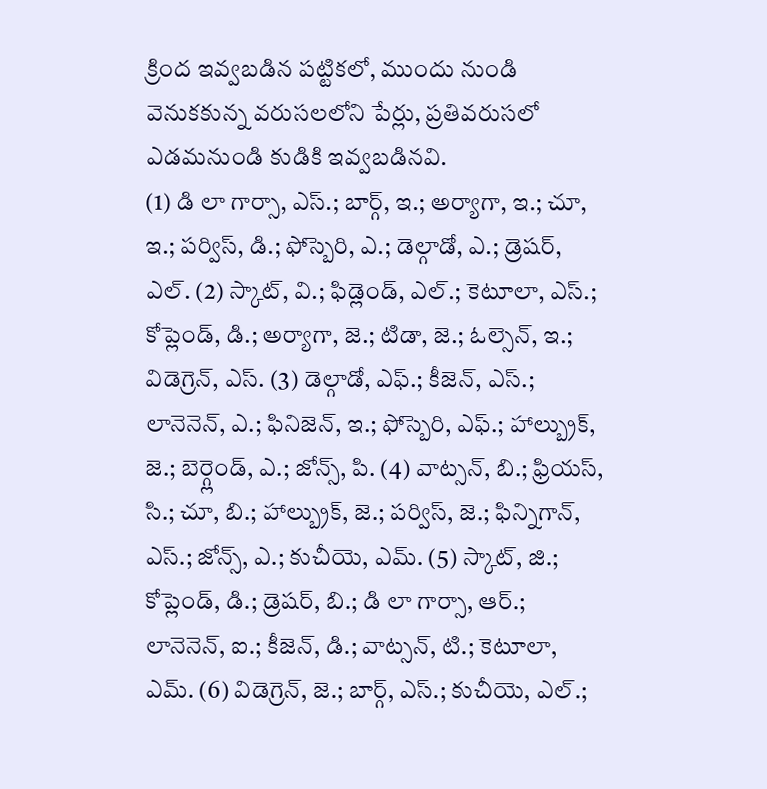క్రింద ఇవ్వబడిన పట్టికలో, ముందు నుండి వెనుకకున్న వరుసలలోని పేర్లు, ప్రతివరుసలో ఎడమనుండి కుడికి ఇవ్వబడినవి.
(1) డి లా గార్సా, ఎస్.; బార్గ్, ఇ.; అర్యాగా, ఇ.; చూ, ఇ.; పర్విస్, డి.; ఫోస్బెరి, ఎ.; డెల్గాడో, ఎ.; డ్రెషర్, ఎల్. (2) స్కాట్, వి.; ఫిడ్లెండ్, ఎల్.; కెటూలా, ఎస్.; కోప్లెండ్, డి.; అర్యాగా, జె.; టిడా, జె.; ఓల్సెన్, ఇ.; విడెగ్రెన్, ఎస్. (3) డెల్గాడో, ఎఫ్.; కీజెన్, ఎస్.; లానెనెన్, ఎ.; ఫినిజెన్, ఇ.; ఫోస్బెరి, ఎఫ్.; హాల్బ్రుక్, జె.; బెర్గ్లెండ్, ఎ.; జోన్స్, పి. (4) వాట్సన్, బి.; ఫ్రియస్, సి.; చూ, బి.; హాల్బ్రుక్, జె.; పర్విస్, జె.; ఫిన్నిగాన్, ఎస్.; జోన్స్, ఎ.; కుచీయె, ఎమ్. (5) స్కాట్, జి.; కోప్లెండ్, డి.; డ్రెషర్, బి.; డి లా గార్సా, ఆర్.; లానెనెన్, ఐ.; కీజెన్, డి.; వాట్సన్, టి.; కెటూలా, ఎమ్. (6) విడెగ్రెన్, జె.; బార్గ్, ఎస్.; కుచీయె, ఎల్.;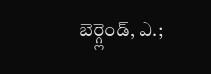బెర్గ్లెండ్, ఎ.;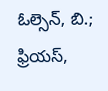ఓల్సెన్, బి.; ఫ్రియస్,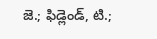జె.; ఫిడ్లెండ్, టి.;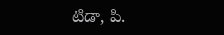టిడా, పి.